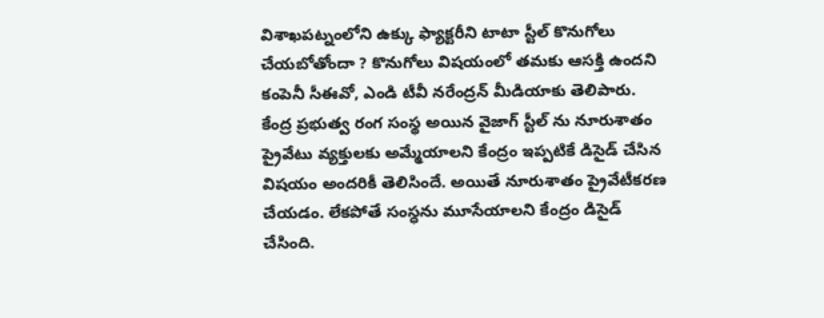విశాఖపట్నంలోని ఉక్కు ఫ్యాక్టరీని టాటా స్టీల్ కొనుగోలు చేయబోతోందా ? కొనుగోలు విషయంలో తమకు ఆసక్తి ఉందని కంపెనీ సీఈవో, ఎండి టీవీ నరేంద్రన్ మీడియాకు తెలిపారు. కేంద్ర ప్రభుత్వ రంగ సంస్థ అయిన వైజాగ్ స్టీల్ ను నూరుశాతం ప్రైవేటు వ్యక్తులకు అమ్మేయాలని కేంద్రం ఇప్పటికే డిసైడ్ చేసిన విషయం అందరికీ తెలిసిందే. అయితే నూరుశాతం ప్రైవేటీకరణ చేయడం. లేకపోతే సంస్ధను మూసేయాలని కేంద్రం డిసైడ్ చేసింది.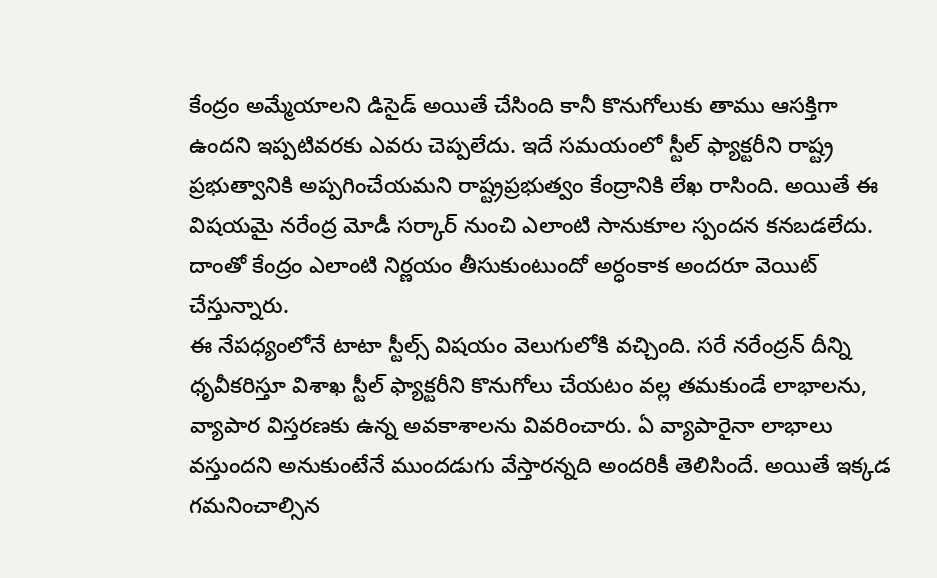కేంద్రం అమ్మేయాలని డిసైడ్ అయితే చేసింది కానీ కొనుగోలుకు తాము ఆసక్తిగా ఉందని ఇప్పటివరకు ఎవరు చెప్పలేదు. ఇదే సమయంలో స్టీల్ ఫ్యాక్టరీని రాష్ట్ర ప్రభుత్వానికి అప్పగించేయమని రాష్ట్రప్రభుత్వం కేంద్రానికి లేఖ రాసింది. అయితే ఈ విషయమై నరేంద్ర మోడీ సర్కార్ నుంచి ఎలాంటి సానుకూల స్పందన కనబడలేదు. దాంతో కేంద్రం ఎలాంటి నిర్ణయం తీసుకుంటుందో అర్ధంకాక అందరూ వెయిట్ చేస్తున్నారు.
ఈ నేపధ్యంలోనే టాటా స్టీల్స్ విషయం వెలుగులోకి వచ్చింది. సరే నరేంద్రన్ దీన్ని ధృవీకరిస్తూ విశాఖ స్టీల్ ఫ్యాక్టరీని కొనుగోలు చేయటం వల్ల తమకుండే లాభాలను, వ్యాపార విస్తరణకు ఉన్న అవకాశాలను వివరించారు. ఏ వ్యాపారైనా లాభాలు వస్తుందని అనుకుంటేనే ముందడుగు వేస్తారన్నది అందరికీ తెలిసిందే. అయితే ఇక్కడ గమనించాల్సిన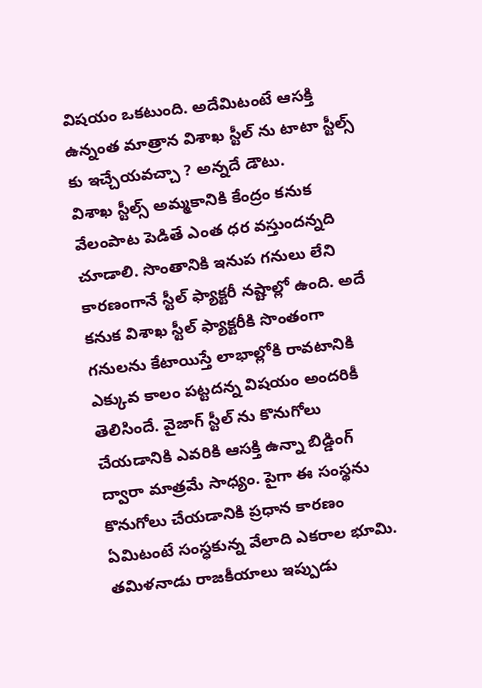విషయం ఒకటుంది. అదేమిటంటే ఆసక్తి ఉన్నంత మాత్రాన విశాఖ స్టీల్ ను టాటా స్టీల్స్ కు ఇచ్చేయవచ్చా ? అన్నదే డౌటు.
విశాఖ స్టీల్స్ అమ్మకానికి కేంద్రం కనుక వేలంపాట పెడితే ఎంత ధర వస్తుందన్నది చూడాలి. సొంతానికి ఇనుప గనులు లేని కారణంగానే స్టీల్ ఫ్యాక్టరీ నష్టాల్లో ఉంది. అదే కనుక విశాఖ స్టీల్ ఫ్యాక్టరీకి సొంతంగా గనులను కేటాయిస్తే లాభాల్లోకి రావటానికి ఎక్కువ కాలం పట్టదన్న విషయం అందరికీ తెలిసిందే. వైజాగ్ స్టీల్ ను కొనుగోలు చేయడానికి ఎవరికి ఆసక్తి ఉన్నా బిడ్డింగ్ ద్వారా మాత్రమే సాధ్యం. పైగా ఈ సంస్థను కొనుగోలు చేయడానికి ప్రధాన కారణం ఏమిటంటే సంస్ధకున్న వేలాది ఎకరాల భూమి.
తమిళనాడు రాజకీయాలు ఇప్పుడు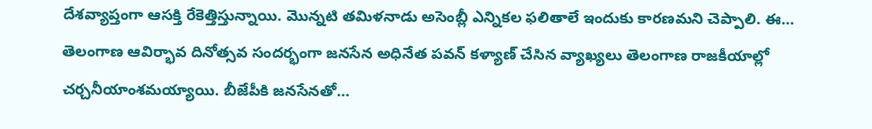దేశవ్యాప్తంగా ఆసక్తి రేకెత్తిస్తున్నాయి. మొన్నటి తమిళనాడు అసెంబ్లీ ఎన్నికల ఫలితాలే ఇందుకు కారణమని చెప్పాలి. ఈ…
తెలంగాణ ఆవిర్భావ దినోత్సవ సందర్భంగా జనసేన అధినేత పవన్ కళ్యాణ్ చేసిన వ్యాఖ్యలు తెలంగాణ రాజకీయాల్లో చర్చనీయాంశమయ్యాయి. బీజేపీకి జనసేనతో…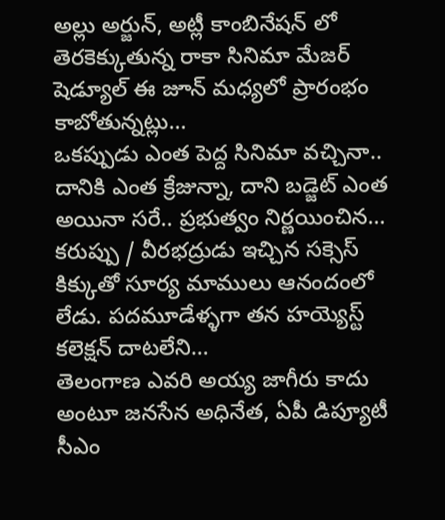అల్లు అర్జున్, అట్లీ కాంబినేషన్ లో తెరకెక్కుతున్న రాకా సినిమా మేజర్ షెడ్యూల్ ఈ జూన్ మధ్యలో ప్రారంభం కాబోతున్నట్లు…
ఒకప్పుడు ఎంత పెద్ద సినిమా వచ్చినా.. దానికి ఎంత క్రేజున్నా, దాని బడ్జెట్ ఎంత అయినా సరే.. ప్రభుత్వం నిర్ణయించిన…
కరుప్పు / వీరభద్రుడు ఇచ్చిన సక్సెస్ కిక్కుతో సూర్య మాములు ఆనందంలో లేడు. పదమూడేళ్ళగా తన హయ్యెస్ట్ కలెక్షన్ దాటలేని…
తెలంగాణ ఎవరి అయ్య జాగీరు కాదు అంటూ జనసేన అధినేత, ఏపీ డిప్యూటీ సీఎం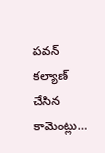పవన్ కల్యాణ్ చేసిన కామెంట్లు…